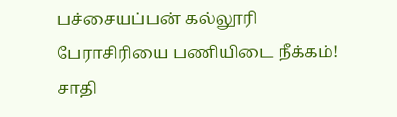பச்சையப்பன் கல்லூரி பேராசிரியை பணியிடை நீக்கம்! சாதி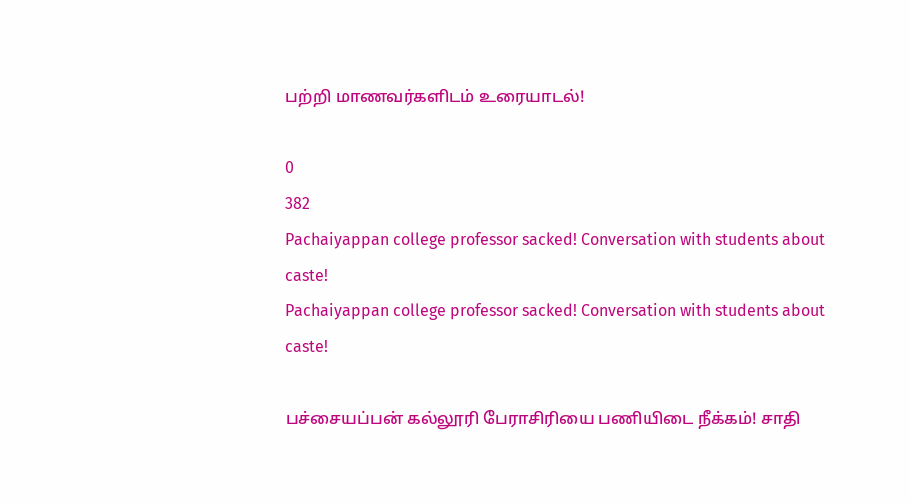பற்றி மாணவர்களிடம் உரையாடல்!

0
382
Pachaiyappan college professor sacked! Conversation with students about caste!
Pachaiyappan college professor sacked! Conversation with students about caste!

பச்சையப்பன் கல்லூரி பேராசிரியை பணியிடை நீக்கம்! சாதி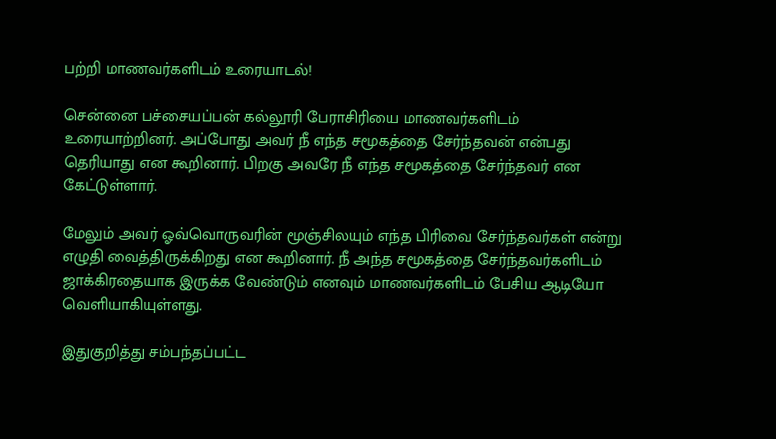பற்றி மாணவர்களிடம் உரையாடல்!

சென்னை பச்சையப்பன் கல்லூரி பேராசிரியை மாணவர்களிடம் உரையாற்றினர். அப்போது அவர் நீ எந்த சமூகத்தை சேர்ந்தவன் என்பது தெரியாது என கூறினார். பிறகு அவரே நீ எந்த சமூகத்தை சேர்ந்தவர் என கேட்டுள்ளார்.

மேலும் அவர் ஓவ்வொருவரின் மூஞ்சிலயும் எந்த பிரிவை சேர்ந்தவர்கள் என்று எழுதி வைத்திருக்கிறது என கூறினார். நீ அந்த சமூகத்தை சேர்ந்தவர்களிடம் ஜாக்கிரதையாக இருக்க வேண்டும் எனவும் மாணவர்களிடம் பேசிய ஆடியோ வெளியாகியுள்ளது.

இதுகுறித்து சம்பந்தப்பட்ட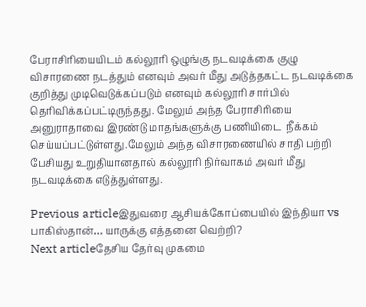பேராசிரியையிடம் கல்லூரி ஒழுங்கு நடவடிக்கை குழு விசாரணை நடத்தும் எனவும் அவர் மீது அடுத்தகட்ட நடவடிக்கை குறித்து முடிவெடுக்கப்படும் எனவும் கல்லூரி சார்பில் தெரிவிக்கப்பட்டிருந்தது. மேலும் அந்த பேராசிரியை அனுராதாவை இரண்டு மாதங்களுக்கு பணியிடை  நீக்கம் செய்யப்பட்டுள்ளது.மேலும் அந்த விசாரணையில் சாதி பற்றி பேசியது உறுதியானதால் கல்லூரி நிர்வாகம் அவர் மீது நடவடிக்கை எடுத்துள்ளது.

Previous articleஇதுவரை ஆசியக்கோப்பையில் இந்தியா vs பாகிஸ்தான்… யாருக்கு எத்தனை வெற்றி?
Next articleதேசிய தேர்வு முகமை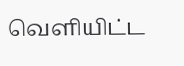வெளியிட்ட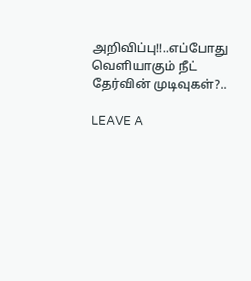அறிவிப்பு!!..எப்போது வெளியாகும் நீட் தேர்வின் முடிவுகள்?..

LEAVE A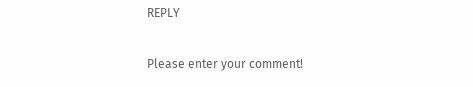REPLY

Please enter your comment!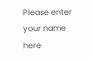Please enter your name here